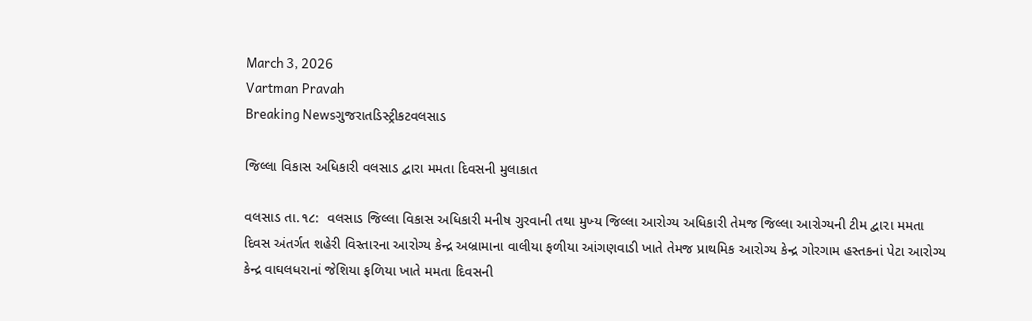March 3, 2026
Vartman Pravah
Breaking Newsગુજરાતડિસ્ટ્રીકટવલસાડ

જિલ્લા વિકાસ અધિકારી વલસાડ દ્વારા મમતા દિવસની મુલાકાત

વલસાડ તા.૧૮:  વલસાડ જિલ્લા વિકાસ અધિકારી મનીષ ગુરવાની તથા મુખ્‍ય જિલ્લા આરોગ્‍ય અધિકારી તેમજ જિલ્લા આરોગ્‍યની ટીમ દ્વા૨ા મમતા દિવસ અંતર્ગત શહેરી વિસ્‍તારના આરોગ્‍ય કેન્‍દ્ર અબ્રામાના વાલીયા ફળીયા આંગણવાડી ખાતે તેમજ પ્રાથમિક આરોગ્‍ય કેન્‍દ્ર ગોરગામ હસ્‍તકનાં પેટા આરોગ્‍ય કેન્‍દ્ર વાઘલધરાનાં જેશિયા ફળિયા ખાતે મમતા દિવસની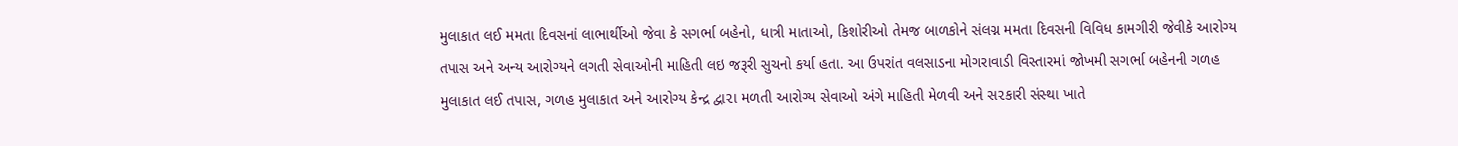મુલાકાત લઈ મમતા દિવસનાં લાભાર્થીઓ જેવા કે સગર્ભા બહેનો, ધાત્રી માતાઓ, કિશોરીઓ તેમજ બાળકોને સંલગ્ન મમતા દિવસની વિવિધ કામગીરી જેવીકે આરોગ્‍ય તપાસ અને અન્‍ય આરોગ્‍યને લગતી સેવાઓની માહિતી લઇ જરૂરી સુચનો કર્યા હતા. આ ઉપરાંત વલસાડના મોગરાવાડી વિસ્‍તારમાં જોખમી સગર્ભા બહેનની ગળહ મુલાકાત લઈ તપાસ, ગળહ મુલાકાત અને આરોગ્‍ય કેન્‍દ્ર દ્વા૨ા મળતી આરોગ્‍ય સેવાઓ અંગે માહિતી મેળવી અને સ૨કારી સંસ્‍થા ખાતે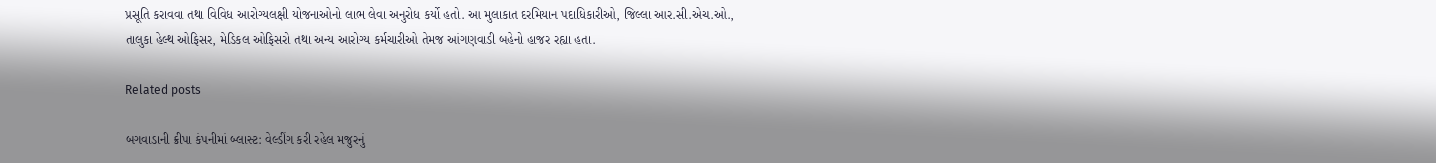પ્રસૂતિ કરાવવા તથા વિવિધ આરોગ્‍યલક્ષી યોજનાઓનો લાભ લેવા અનુરોધ કર્યો હતો. આ મુલાકાત દરમિયાન પદાધિકારીઓ, જિલ્લા આર.સી.એચ.ઓ., તાલુકા હેલ્‍થ ઓફિસર, મેડિકલ ઓફિસરો તથા અન્‍ય આરોગ્‍ય કર્મચારીઓ તેમજ આંગણવાડી બહેનો હાજર રહ્યા હતા.

Related posts

બગવાડાની ક્રીપા કંપનીમાં બ્‍લાસ્‍ટ: વેલ્‍ડીંગ કરી રહેલ મજુરનું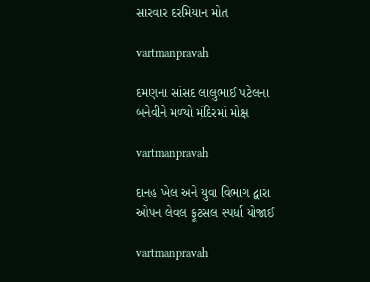સારવાર દરમિયાન મોત

vartmanpravah

દમણના સાંસદ લાલુભાઈ પટેલના બનેવીને મળ્‍યો મંદિરમાં મોક્ષ

vartmanpravah

દાનહ ખેલ અને યુવા વિભાગ દ્વારા ઓપન લેવલ ફૂટસલ સ્‍પર્ધા યોજાઈ

vartmanpravah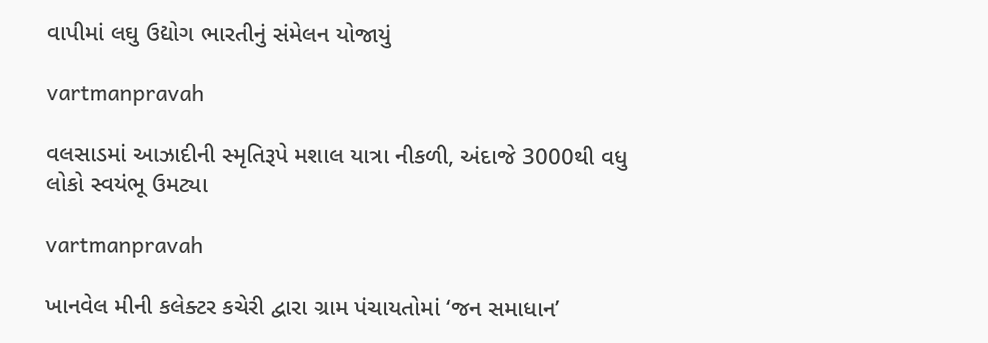વાપીમાં લઘુ ઉદ્યોગ ભારતીનું સંમેલન યોજાયું

vartmanpravah

વલસાડમાં આઝાદીની સ્મૃતિરૂપે મશાલ યાત્રા નીકળી, અંદાજે 3000થી વધુ લોકો સ્વયંભૂ ઉમટ્યા

vartmanpravah

ખાનવેલ મીની કલેક્‍ટર કચેરી દ્વારા ગ્રામ પંચાયતોમાં ‘જન સમાધાન’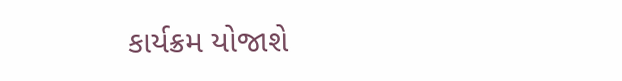કાર્યક્રમ યોજાશે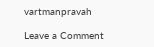vartmanpravah

Leave a Comment